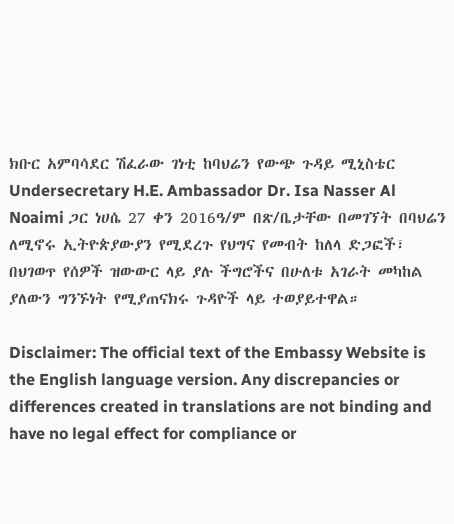ክቡር አምባሳደር ሽፈራው ገነቲ ከባህሬን የውጭ ጉዳይ ሚኒስቴር Undersecretary H.E. Ambassador Dr. Isa Nasser Al Noaimi ጋር ነሀሴ 27 ቀን 2016ዓ/ም በጽ/ቤታቸው በመገኘት በባህሬን ለሚኖሩ ኢትዮጵያውያን የሚደረጉ የህግና የመብት ከለላ ድጋፎች፣ በህገወጥ የሰዎች ዝውውር ላይ ያሉ ችግሮችና በሁለቱ አገራት መካከል ያለውን ግንኙነት የሚያጠናክሩ ጉዳዮች ላይ ተወያይተዋል።

Disclaimer: The official text of the Embassy Website is the English language version. Any discrepancies or differences created in translations are not binding and have no legal effect for compliance or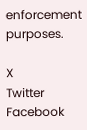enforcement purposes.

X
Twitter
Facebook